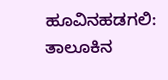ಹೂವಿನಹಡಗಲಿ: ತಾಲೂಕಿನ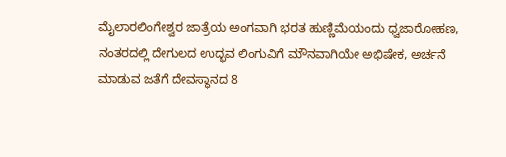ಮೈಲಾರಲಿಂಗೇಶ್ವರ ಜಾತ್ರೆಯ ಅಂಗವಾಗಿ ಭರತ ಹುಣ್ಣಿಮೆಯಂದು ಧ್ವಜಾರೋಹಣ, ನಂತರದಲ್ಲಿ ದೇಗುಲದ ಉದ್ಭವ ಲಿಂಗುವಿಗೆ ಮೌನವಾಗಿಯೇ ಅಭಿಷೇಕ, ಅರ್ಚನೆ ಮಾಡುವ ಜತೆಗೆ ದೇವಸ್ಥಾನದ 8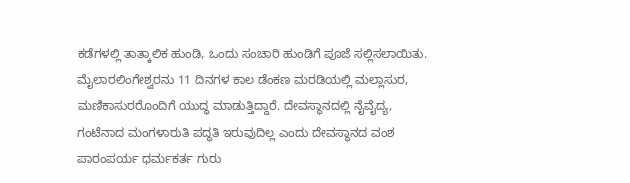ಕಡೆಗಳಲ್ಲಿ ತಾತ್ಕಾಲಿಕ ಹುಂಡಿ, ಒಂದು ಸಂಚಾರಿ ಹುಂಡಿಗೆ ಪೂಜೆ ಸಲ್ಲಿಸಲಾಯಿತು.
ಮೈಲಾರಲಿಂಗೇಶ್ವರನು 11 ದಿನಗಳ ಕಾಲ ಡೆಂಕಣ ಮರಡಿಯಲ್ಲಿ ಮಲ್ಲಾಸುರ, ಮಣಿಕಾಸುರರೊಂದಿಗೆ ಯುದ್ಧ ಮಾಡುತ್ತಿದ್ದಾರೆ. ದೇವಸ್ಥಾನದಲ್ಲಿ ನೈವೈದ್ಯ, ಗಂಟೆನಾದ ಮಂಗಳಾರುತಿ ಪದ್ಧತಿ ಇರುವುದಿಲ್ಲ ಎಂದು ದೇವಸ್ಥಾನದ ವಂಶ ಪಾರಂಪರ್ಯ ಧರ್ಮಕರ್ತ ಗುರು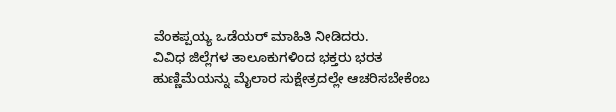ವೆಂಕಪ್ಪಯ್ಯ ಒಡೆಯರ್ ಮಾಹಿತಿ ನೀಡಿದರು.
ವಿವಿಧ ಜಿಲ್ಲೆಗಳ ತಾಲೂಕುಗಳಿಂದ ಭಕ್ತರು ಭರತ ಹುಣ್ಣಿಮೆಯನ್ನು ಮೈಲಾರ ಸುಕ್ಷೇತ್ರದಲ್ಲೇ ಆಚರಿಸಬೇಕೆಂಬ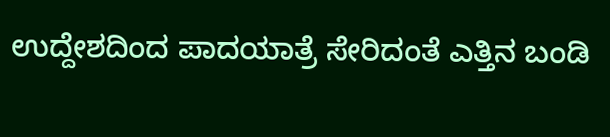ಉದ್ದೇಶದಿಂದ ಪಾದಯಾತ್ರೆ ಸೇರಿದಂತೆ ಎತ್ತಿನ ಬಂಡಿ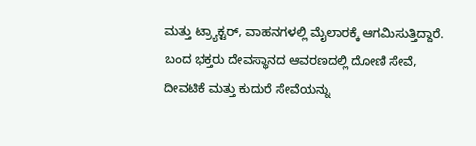ಮತ್ತು ಟ್ರ್ಯಾಕ್ಟರ್, ವಾಹನಗಳಲ್ಲಿ ಮೈಲಾರಕ್ಕೆ ಆಗಮಿಸುತ್ತಿದ್ದಾರೆ. ಬಂದ ಭಕ್ತರು ದೇವಸ್ಥಾನದ ಆವರಣದಲ್ಲಿ ದೋಣಿ ಸೇವೆ, ದೀವಟಿಕೆ ಮತ್ತು ಕುದುರೆ ಸೇವೆಯನ್ನು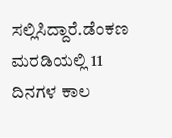ಸಲ್ಲಿಸಿದ್ದಾರೆ.ಡೆಂಕಣ ಮರಡಿಯಲ್ಲಿ 11 ದಿನಗಳ ಕಾಲ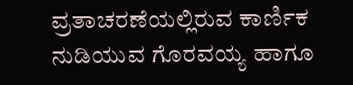ವ್ರತಾಚರಣೆಯಲ್ಲಿರುವ ಕಾರ್ಣಿಕ ನುಡಿಯುವ ಗೊರವಯ್ಯ ಹಾಗೂ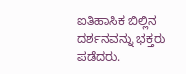ಐತಿಹಾಸಿಕ ಬಿಲ್ಲಿನ ದರ್ಶನವನ್ನು ಭಕ್ತರು ಪಡೆದರು.